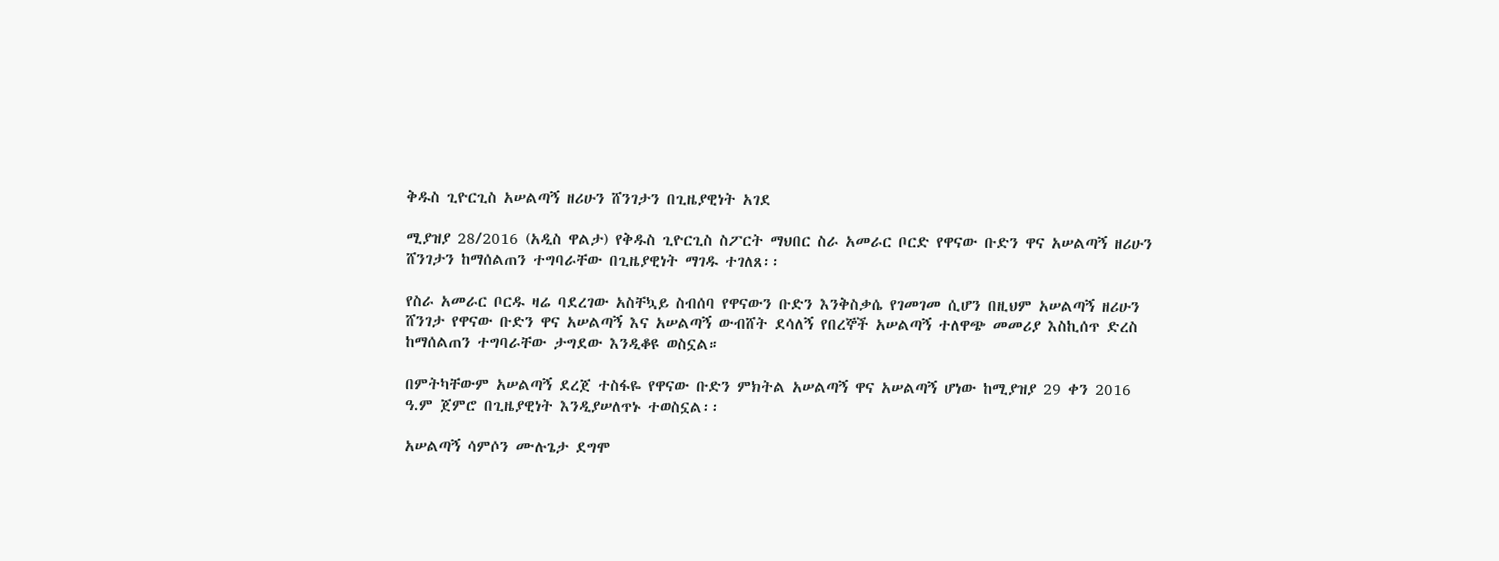ቅዱስ ጊዮርጊስ አሠልጣኝ ዘሪሁን ሸንገታን በጊዜያዊነት አገደ

ሚያዝያ 28/2016 (አዲስ ዋልታ) የቅዱስ ጊዮርጊስ ስፖርት ማህበር ስራ አመራር ቦርድ የዋናው ቡድን ዋና አሠልጣኝ ዘሪሁን ሸንገታን ከማሰልጠን ተግባራቸው በጊዜያዊነት ማገዱ ተገለጸ፡፡

የስራ አመራር ቦርዱ ዛሬ ባደረገው አስቸኳይ ስብሰባ የዋናውን ቡድን እንቅስቃሴ የገመገመ ሲሆን በዚህም አሠልጣኝ ዘሪሁን ሸንገታ የዋናው ቡድን ዋና አሠልጣኝ እና አሠልጣኝ ውብሸት ደሳለኝ የበረኞች አሠልጣኝ ተለዋጭ መመሪያ እስኪሰጥ ድረስ ከማሰልጠን ተግባራቸው ታግደው እንዲቆዩ ወስኗል።

በምትካቸውም አሠልጣኝ ደረጀ ተስፋዬ የዋናው ቡድን ምክትል አሠልጣኝ ዋና አሠልጣኝ ሆነው ከሚያዝያ 29 ቀን 2016 ዓ.ም ጀምሮ በጊዜያዊነት እንዲያሠለጥኑ ተወስኗል፡፡

አሠልጣኝ ሳምሶን ሙሉጌታ ደግሞ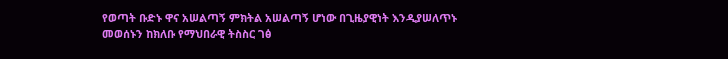የወጣት ቡድኑ ዋና አሠልጣኝ ምክትል አሠልጣኝ ሆነው በጊዜያዊነት እንዲያሠለጥኑ መወሰኑን ከክለቡ የማህበራዊ ትስስር ገፅ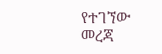የተገኘው መረጃ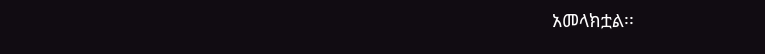አመላክቷል፡፡